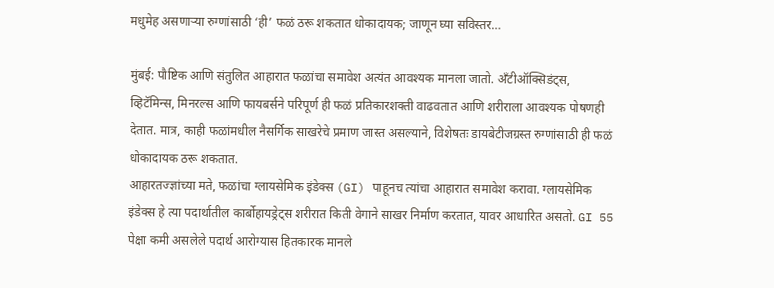मधुमेह असणाऱ्या रुग्णांसाठी ‘ही’ फळं ठरू शकतात धोकादायक; जाणून घ्या सविस्तर…

मुंबई: पौष्टिक आणि संतुलित आहारात फळांचा समावेश अत्यंत आवश्यक मानला जातो. अँटीऑक्सिडंट्स, व्हिटॅमिन्स, मिनरल्स आणि फायबर्सने परिपूर्ण ही फळं प्रतिकारशक्ती वाढवतात आणि शरीराला आवश्यक पोषणही देतात. मात्र, काही फळांमधील नैसर्गिक साखरेचे प्रमाण जास्त असल्याने, विशेषतः डायबेटीजग्रस्त रुग्णांसाठी ही फळं धोकादायक ठरू शकतात.
आहारतज्ज्ञांच्या मते, फळांचा ग्लायसेमिक इंडेक्स (GI) पाहूनच त्यांचा आहारात समावेश करावा. ग्लायसेमिक इंडेक्स हे त्या पदार्थातील कार्बोहायड्रेट्स शरीरात किती वेगाने साखर निर्माण करतात, यावर आधारित असतो. GI 55 पेक्षा कमी असलेले पदार्थ आरोग्यास हितकारक मानले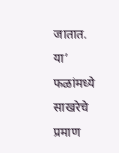जातात.
या’ फळांमध्ये साखरेचे प्रमाण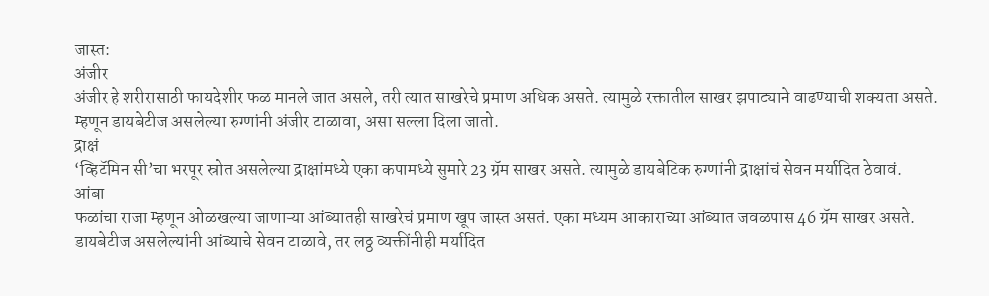जास्त:
अंजीर
अंजीर हे शरीरासाठी फायदेशीर फळ मानले जात असले, तरी त्यात साखरेचे प्रमाण अधिक असते. त्यामुळे रक्तातील साखर झपाट्याने वाढण्याची शक्यता असते. म्हणून डायबेटीज असलेल्या रुग्णांनी अंजीर टाळावा, असा सल्ला दिला जातो.
द्राक्षं
‘व्हिटॅमिन सी’चा भरपूर स्रोत असलेल्या द्राक्षांमध्ये एका कपामध्ये सुमारे 23 ग्रॅम साखर असते. त्यामुळे डायबेटिक रुग्णांनी द्राक्षांचं सेवन मर्यादित ठेवावं.
आंबा
फळांचा राजा म्हणून ओळखल्या जाणाऱ्या आंब्यातही साखरेचं प्रमाण खूप जास्त असतं. एका मध्यम आकाराच्या आंब्यात जवळपास 46 ग्रॅम साखर असते.
डायबेटीज असलेल्यांनी आंब्याचे सेवन टाळावे, तर लठ्ठ व्यक्तींनीही मर्यादित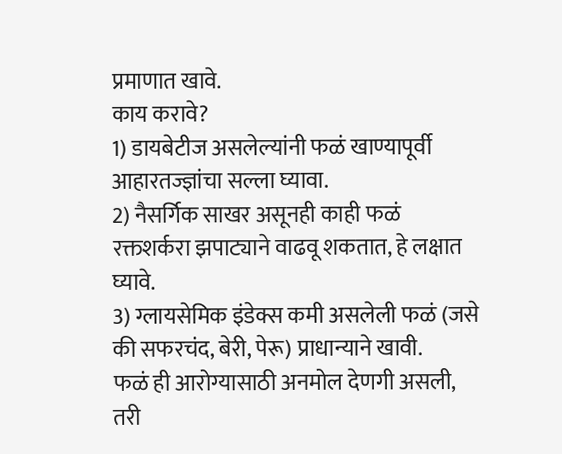प्रमाणात खावे.
काय करावे?
1) डायबेटीज असलेल्यांनी फळं खाण्यापूर्वी आहारतज्ज्ञांचा सल्ला घ्यावा.
2) नैसर्गिक साखर असूनही काही फळं रक्तशर्करा झपाट्याने वाढवू शकतात, हे लक्षात घ्यावे.
3) ग्लायसेमिक इंडेक्स कमी असलेली फळं (जसे की सफरचंद, बेरी, पेरू) प्राधान्याने खावी.
फळं ही आरोग्यासाठी अनमोल देणगी असली, तरी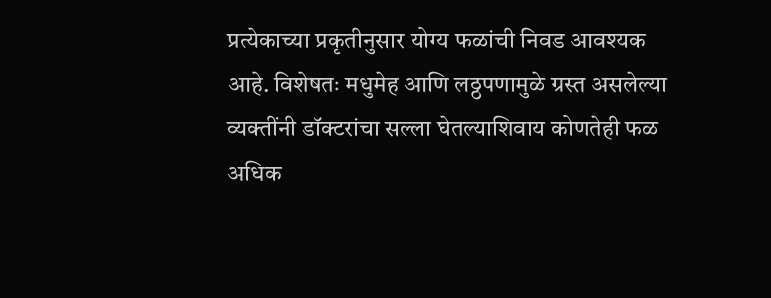प्रत्येकाच्या प्रकृतीनुसार योग्य फळांची निवड आवश्यक आहे. विशेषतः मधुमेह आणि लठ्ठपणामुळे ग्रस्त असलेल्या व्यक्तींनी डॉक्टरांचा सल्ला घेतल्याशिवाय कोणतेही फळ अधिक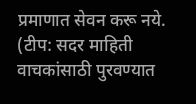प्रमाणात सेवन करू नये.
(टीप: सदर माहिती वाचकांसाठी पुरवण्यात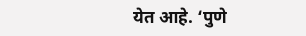येत आहे. ‘पुणे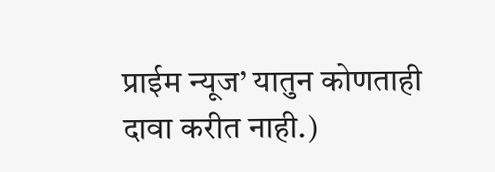प्राईम न्यूज’ यातुन कोणताही दावा करीत नाही.)